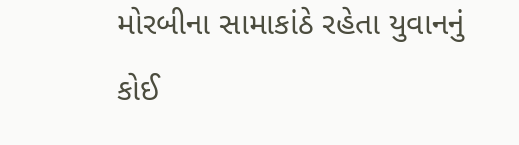મોરબીના સામાકાંઠે રહેતા યુવાનનું કોઈ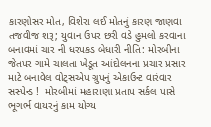કારણોસર મોત, વિશેરા લઈ મોતનું કારણ જાણવા તજવીજ શરૂ; યુવાન ઉપર છરી વડે હુમલો કરવાના બનાવમાં ચાર ની ધરપકડ બેધારી નીતિ: મોરબીના જેતપર ગામે ચાલતા ખેડૂત આંદોલનના પ્રચાર પ્રસાર માટે બનાવેલ વોટ્સએપ ગ્રુપનું એકાઉન્ટ વારંવાર સસ્પેન્ડ !  મોરબીમાં મહારાણા પ્રતાપ સર્કલ પાસે ભૂગર્ભ વાયરનું કામ યોગ્ય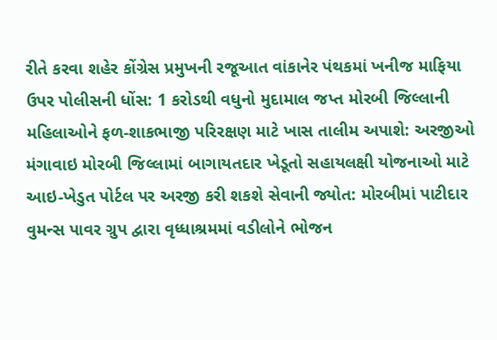રીતે કરવા શહેર કોંગ્રેસ પ્રમુખની રજૂઆત વાંકાનેર પંથકમાં ખનીજ માફિયા ઉપર પોલીસની ધોંસ: 1 કરોડથી વધુનો મુદામાલ જપ્ત મોરબી જિલ્લાની મહિલાઓને ફળ-શાકભાજી પરિરક્ષણ માટે ખાસ તાલીમ અપાશે: અરજીઓ મંગાવાઇ મોરબી જિલ્લામાં બાગાયતદાર ખેડૂતો સહાયલક્ષી યોજનાઓ માટે આઇ-ખેડુત પોર્ટલ પર અરજી કરી શકશે સેવાની જ્યોત: મોરબીમાં પાટીદાર વુમન્સ પાવર ગ્રુપ દ્વારા વૃધ્ધાશ્રમમાં વડીલોને ભોજન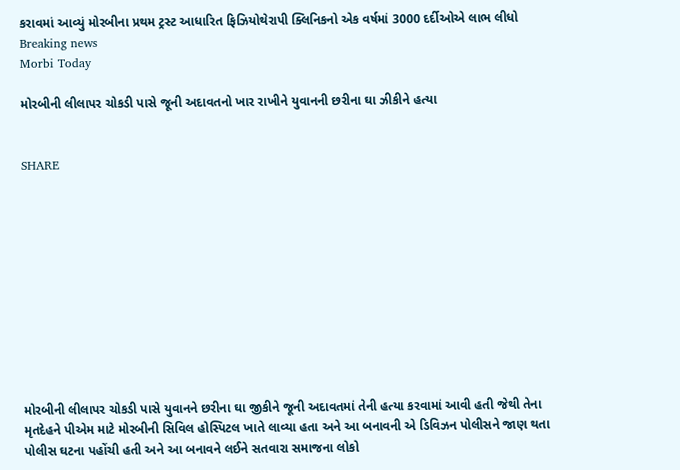કરાવમાં આવ્યું મોરબીના પ્રથમ ટ્રસ્ટ આધારિત ફિઝિયોથેરાપી ક્લિનિકનો એક વર્ષમાં 3000 દર્દીઓએ લાભ લીધો
Breaking news
Morbi Today

મોરબીની લીલાપર ચોકડી પાસે જૂની અદાવતનો ખાર રાખીને યુવાનની છરીના ઘા ઝીકીને હત્યા


SHARE











મોરબીની લીલાપર ચોકડી પાસે યુવાનને છરીના ઘા જીકીને જૂની અદાવતમાં તેની હત્યા કરવામાં આવી હતી જેથી તેના મૃતદેહને પીએમ માટે મોરબીની સિવિલ હોસ્પિટલ ખાતે લાવ્યા હતા અને આ બનાવની એ ડિવિઝન પોલીસને જાણ થતા પોલીસ ઘટના પહોંચી હતી અને આ બનાવને લઈને સતવારા સમાજના લોકો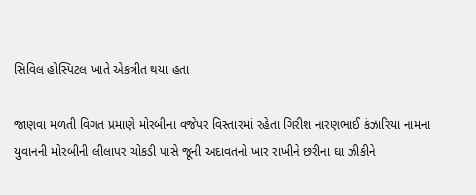સિવિલ હોસ્પિટલ ખાતે એકત્રીત થયા હતા

જાણવા મળતી વિગત પ્રમાણે મોરબીના વજેપર વિસ્તારમાં રહેતા ગિરીશ નારણભાઈ કંઝારિયા નામના યુવાનની મોરબીની લીલાપર ચોકડી પાસે જૂની અદાવતનો ખાર રાખીને છરીના ઘા ઝીકીને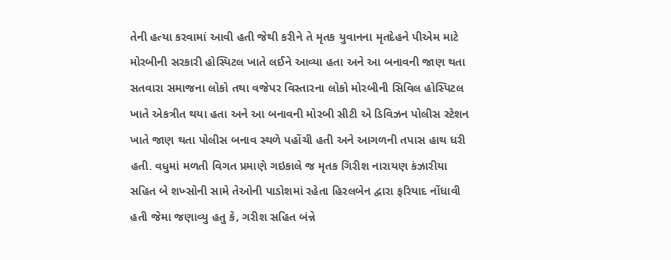તેની હત્યા કરવામાં આવી હતી જેથી કરીને તે મૃતક યુવાનના મૃતદેહને પીએમ માટે મોરબીની સરકારી હોસ્પિટલ ખાતે લઈને આવ્યા હતા અને આ બનાવની જાણ થતા સતવારા સમાજના લોકો તથા વજેપર વિસ્તારના લોકો મોરબીની સિવિલ હોસ્પિટલ ખાતે એકત્રીત થયા હતા અને આ બનાવની મોરબી સીટી એ ડિવિઝન પોલીસ સ્ટેશન ખાતે જાણ થતા પોલીસ બનાવ સ્થળે પહોંચી હતી અને આગળની તપાસ હાથ ધરી હતી. વધુમાં મળતી વિગત પ્રમાણે ગઇકાલે જ મૃતક ગિરીશ નારાયણ કંઝારીયા સહિત બે શખ્સોની સામે તેઓની પાડોશમાં રહેતા હિરલબેન દ્વારા ફરિયાદ નોંધાવી હતી જેમા જણાવ્યુ હતુ કે, ગરીશ સહિત બંન્ને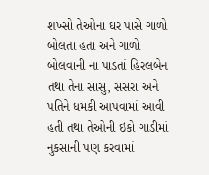શખ્સો તેઓના ઘર પાસે ગાળો બોલતા હતા અને ગાળો બોલવાની ના પાડતાં હિરલબેન તથા તેના સાસુ, સસરા અને પતિને ધમકી આપવામાં આવી હતી તથા તેઓની ઇકો ગાડીમાં નુકસાની પણ કરવામાં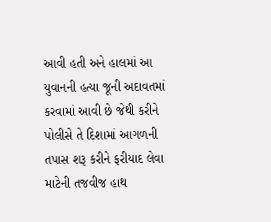આવી હતી અને હાલમાં આ યુવાનની હત્યા જૂની અદાવતમાં કરવામાં આવી છે જેથી કરીને પોલીસે તે દિશામાં આગળની તપાસ શરૂ કરીને ફરીયાદ લેવા માટેની તજવીજ હાથ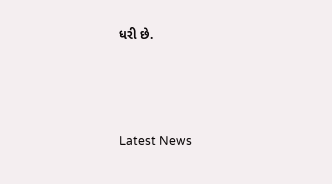ધરી છે.






Latest News